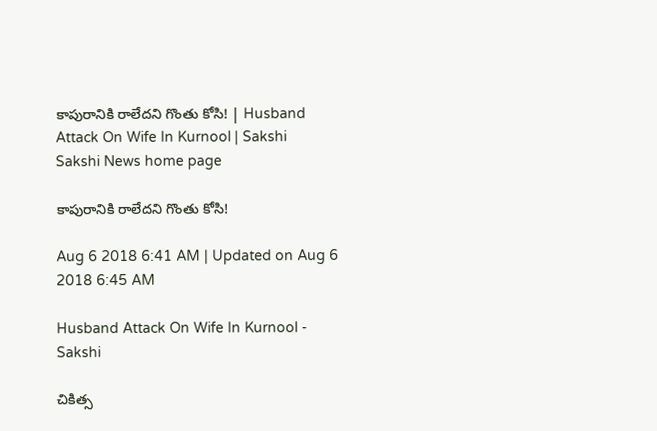కాపురానికి రాలేదని గొంతు కోసి! | Husband Attack On Wife In Kurnool | Sakshi
Sakshi News home page

కాపురానికి రాలేదని గొంతు కోసి!

Aug 6 2018 6:41 AM | Updated on Aug 6 2018 6:45 AM

Husband Attack On Wife In Kurnool - Sakshi

చికిత్స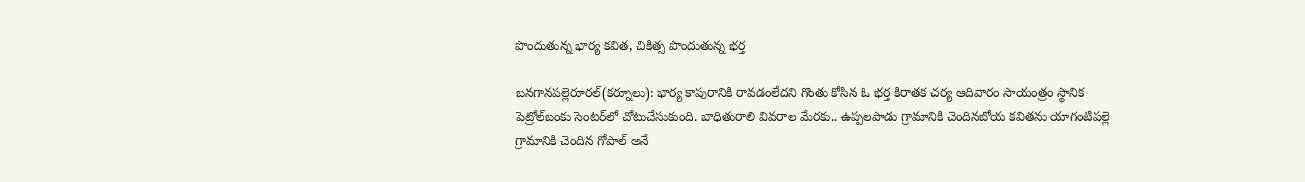పొందుతున్న భార్య కవిత, చికిత్స పొందుతున్న భర్త

బనగానపల్లెరూరల్‌(కర్నూలు): భార్య కాపురానికి రావడంలేదని గొంతు కోసిన ఓ భర్త కిరాతక చర్య ఆదివారం సాయంత్రం స్థానిక పెట్రోల్‌బంకు సెంటర్‌లో చోటుచేసుకుంది. బాధితురాలి వివరాల మేరకు.. ఉప్పలపాడు గ్రామానికి చెందినబోయ కవితను యాగంటిపల్లె గ్రామానికి చెందిన గోపాల్‌ అనే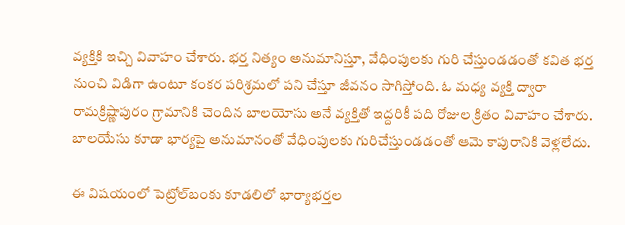వ్యక్తికి ఇచ్చి వివాహం చేశారు. భర్త నిత్యం అనుమానిస్తూ, వేధింపులకు గురి చేస్తుండడంతో కవిత భర్త నుంచి విడిగా ఉంటూ కంకర పరిశ్రమలో పని చేస్తూ జీవనం సాగిస్తోంది. ఓ మధ్య వ్యక్తి ద్వారా రామక్రిష్ణాపురం గ్రామానికి చెందిన బాలయోసు అనే వ్యక్తితో ఇద్దరికీ పది రోజుల క్రితం వివాహం చేశారు. బాలయేసు కూడా భార్యపై అనుమానంతో వేధింపులకు గురిచేస్తుండడంతో ఆమె కాపురానికి వెళ్లలేదు.

ఈ విషయంలో పెట్రోల్‌బంకు కూడలిలో భార్యాభర్తల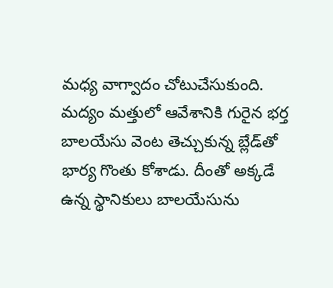మధ్య వాగ్వాదం చోటుచేసుకుంది. మద్యం మత్తులో ఆవేశానికి గురైన భర్త బాలయేసు వెంట తెచ్చుకున్న బ్లేడ్‌తో భార్య గొంతు కోశాడు. దీంతో అక్కడే ఉన్న స్థానికులు బాలయేసును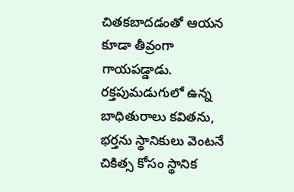చితకబాదడంతో ఆయన కూడా తీవ్రంగా గాయపడ్డాడు. రక్తపుమడుగులో ఉన్న బాధితురాలు కవితను, భర్తను స్థానికులు వెంటనే చికిత్స కోసం స్థానిక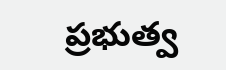ప్రభుత్వ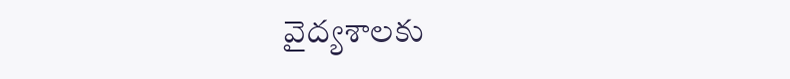వైద్యశాలకు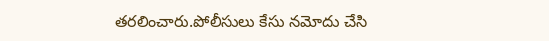తరలించారు.పోలీసులు కేసు నమోదు చేసి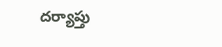దర్యాప్తు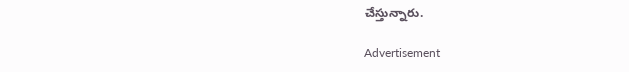చేస్తున్నారు.

Advertisement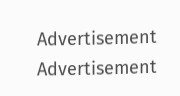Advertisement
Advertisement